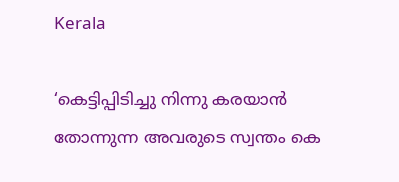Kerala

‘കെട്ടിപ്പിടിച്ചു നിന്നു കരയാന്‍ തോന്നുന്ന അവരുടെ സ്വന്തം കെ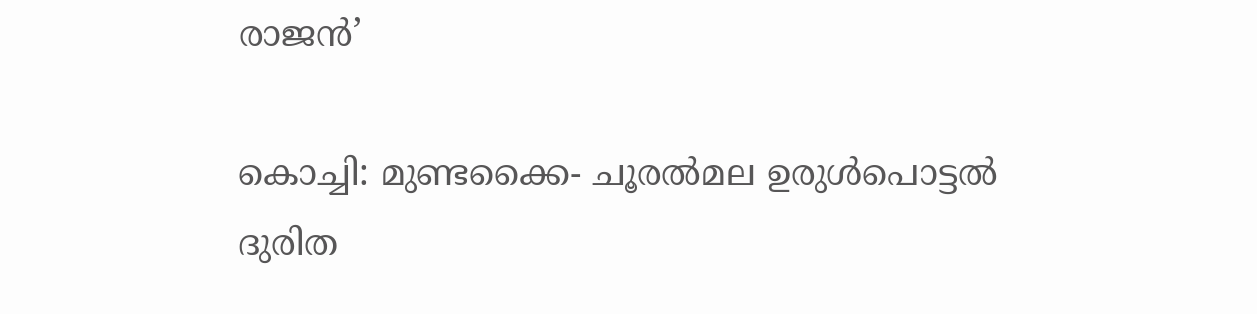രാജന്‍’

കൊച്ചി: മുണ്ടക്കൈ- ചൂരല്‍മല ഉരുള്‍പൊട്ടല്‍ ദുരിത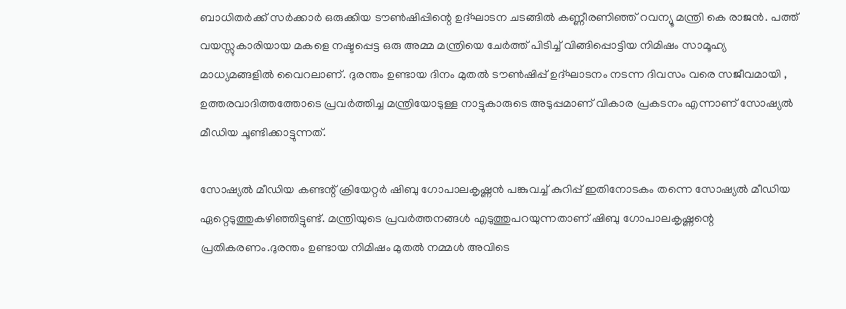ബാധിതര്‍ക്ക് സര്‍ക്കാര്‍ ഒരുക്കിയ ടൗണ്‍ഷിപ്പിന്റെ ഉദ്ഘാടന ചടങ്ങില്‍ കണ്ണീരണിഞ്ഞ് റവന്യൂ മന്ത്രി കെ രാജന്‍. പത്ത് വയസ്സുകാരിയായ മകളെ നഷ്ടപ്പെട്ട ഒരു അമ്മ മന്ത്രിയെ ചേര്‍ത്ത് പിടിച്ച് വിങ്ങിപ്പൊട്ടിയ നിമിഷം സാമൂഹ്യ മാധ്യമങ്ങളില്‍ വൈറലാണ്. ദുരന്തം ഉണ്ടായ ദിനം മുതല്‍ ടൗണ്‍ഷിപ്പ് ഉദ്ഘാടനം നടന്ന ദിവസം വരെ സജീവമായി , ഉത്തരവാദിത്തത്തോടെ പ്രവര്‍ത്തിച്ച മന്ത്രിയോടുള്ള നാട്ടുകാരുടെ അടുപ്പമാണ് വികാര പ്രകടനം എന്നാണ് സോഷ്യല്‍ മീഡിയ ചൂണ്ടിക്കാട്ടുന്നത്.

സോഷ്യല്‍ മീഡിയ കണ്ടന്റ് ക്രിയേറ്റര്‍ ഷിബു ഗോപാലകൃഷ്ണന്‍ പങ്കുവച്ച് കുറിപ്പ് ഇതിനോടകം തന്നെ സോഷ്യല്‍ മീഡിയ ഏറ്റെടുത്തുകഴിഞ്ഞിട്ടുണ്ട്. മന്ത്രിയുടെ പ്രവര്‍ത്തനങ്ങള്‍ എടുത്തുപറയുന്നതാണ് ഷിബു ഗോപാലകൃഷ്ണന്റെ പ്രതികരണം.ദുരന്തം ഉണ്ടായ നിമിഷം മുതല്‍ നമ്മള്‍ അവിടെ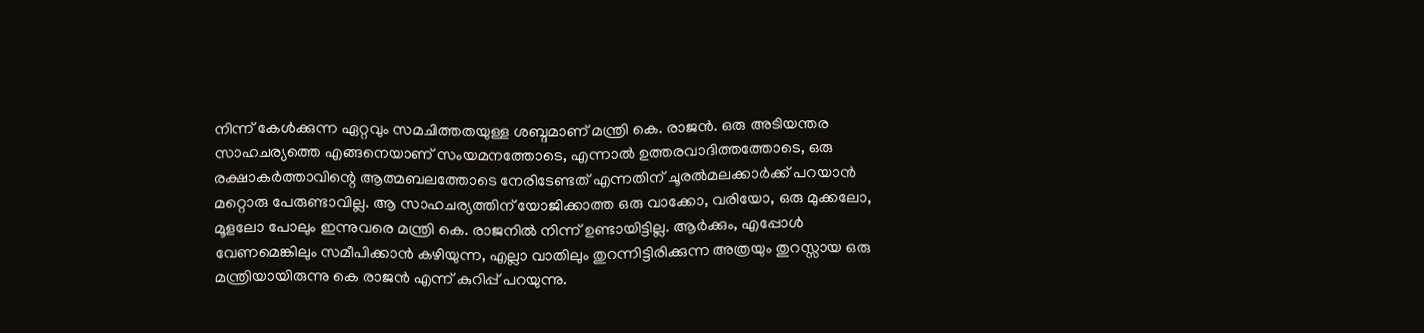നിന്ന് കേള്‍ക്കുന്ന ഏറ്റവും സമചിത്തതയുള്ള ശബ്ദമാണ് മന്ത്രി കെ. രാജന്‍. ഒരു അടിയന്തര സാഹചര്യത്തെ എങ്ങനെയാണ് സംയമനത്തോടെ, എന്നാല്‍ ഉത്തരവാദിത്തത്തോടെ, ഒരു രക്ഷാകര്‍ത്താവിന്റെ ആത്മബലത്തോടെ നേരിടേണ്ടത് എന്നതിന് ചൂരല്‍മലക്കാര്‍ക്ക് പറയാന്‍ മറ്റൊരു പേരുണ്ടാവില്ല. ആ സാഹചര്യത്തിന് യോജിക്കാത്ത ഒരു വാക്കോ, വരിയോ, ഒരു മുക്കലോ, മൂളലോ പോലും ഇന്നുവരെ മന്ത്രി കെ. രാജനില്‍ നിന്ന് ഉണ്ടായിട്ടില്ല. ആര്‍ക്കും, എപ്പോള്‍ വേണമെങ്കിലും സമീപിക്കാന്‍ കഴിയുന്ന, എല്ലാ വാതിലും തുറന്നിട്ടിരിക്കുന്ന അത്രയും തുറസ്സായ ഒരു മന്ത്രിയായിരുന്നു കെ രാജന്‍ എന്ന് കുറിപ്പ് പറയുന്നു.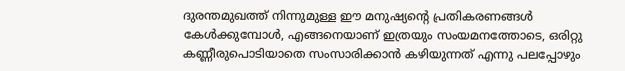ദുരന്തമുഖത്ത് നിന്നുമുള്ള ഈ മനുഷ്യന്റെ പ്രതികരണങ്ങള്‍ കേള്‍ക്കുമ്പോള്‍, എങ്ങനെയാണ് ഇത്രയും സംയമനത്തോടെ, ഒരിറ്റു കണ്ണീരുപൊടിയാതെ സംസാരിക്കാന്‍ കഴിയുന്നത് എന്നു പലപ്പോഴും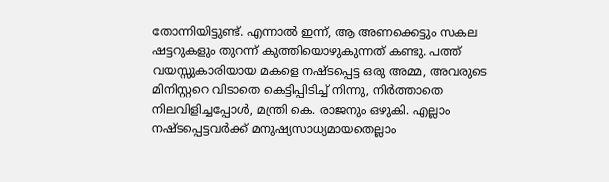തോന്നിയിട്ടുണ്ട്. എന്നാല്‍ ഇന്ന്, ആ അണക്കെട്ടും സകല ഷട്ടറുകളും തുറന്ന് കുത്തിയൊഴുകുന്നത് കണ്ടു. പത്ത് വയസ്സുകാരിയായ മകളെ നഷ്ടപ്പെട്ട ഒരു അമ്മ, അവരുടെ മിനിസ്റ്ററെ വിടാതെ കെട്ടിപ്പിടിച്ച് നിന്നു, നിര്‍ത്താതെ നിലവിളിച്ചപ്പോള്‍, മന്ത്രി കെ. രാജനും ഒഴുകി. എല്ലാം നഷ്ടപ്പെട്ടവര്‍ക്ക് മനുഷ്യസാധ്യമായതെല്ലാം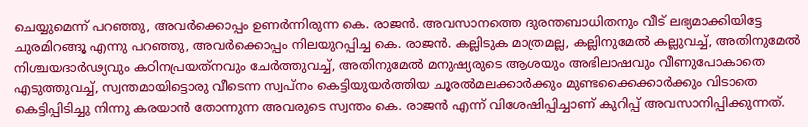ചെയ്യുമെന്ന് പറഞ്ഞു, അവര്‍ക്കൊപ്പം ഉണര്‍ന്നിരുന്ന കെ. രാജന്‍. അവസാനത്തെ ദുരന്തബാധിതനും വീട് ലഭ്യമാക്കിയിട്ടേ ചുരമിറങ്ങൂ എന്നു പറഞ്ഞു, അവര്‍ക്കൊപ്പം നിലയുറപ്പിച്ച കെ. രാജന്‍. കല്ലിടുക മാത്രമല്ല, കല്ലിനുമേല്‍ കല്ലുവച്ച്, അതിനുമേല്‍ നിശ്ചയദാര്‍ഢ്യവും കഠിനപ്രയത്‌നവും ചേര്‍ത്തുവച്ച്, അതിനുമേല്‍ മനുഷ്യരുടെ ആശയും അഭിലാഷവും വീണുപോകാതെ എടുത്തുവച്ച്, സ്വന്തമായിട്ടൊരു വീടെന്ന സ്വപ്നം കെട്ടിയുയര്‍ത്തിയ ചൂരല്‍മലക്കാര്‍ക്കും മുണ്ടക്കൈക്കാര്‍ക്കും വിടാതെ കെട്ടിപ്പിടിച്ചു നിന്നു കരയാന്‍ തോന്നുന്ന അവരുടെ സ്വന്തം കെ. രാജന്‍ എന്ന് വിശേഷിപ്പിച്ചാണ് കുറിപ്പ് അവസാനിപ്പിക്കുന്നത്.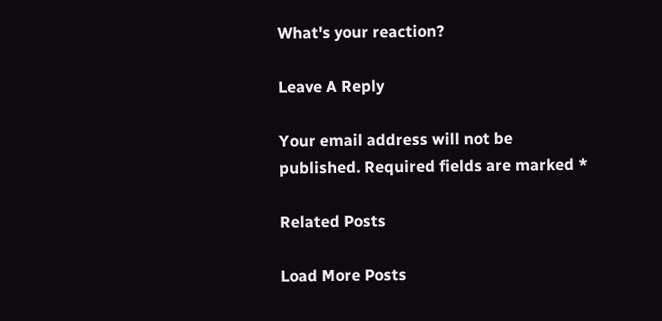What's your reaction?

Leave A Reply

Your email address will not be published. Required fields are marked *

Related Posts

Load More Posts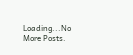Loading...No More Posts.